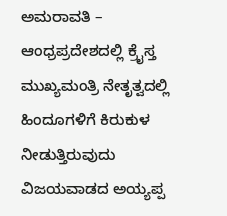ಅಮರಾವತಿ – ಆಂಧ್ರಪ್ರದೇಶದಲ್ಲಿ ಕ್ರೈಸ್ತ ಮುಖ್ಯಮಂತ್ರಿ ನೇತೃತ್ವದಲ್ಲಿ ಹಿಂದೂಗಳಿಗೆ ಕಿರುಕುಳ ನೀಡುತ್ತಿರುವುದು ವಿಜಯವಾಡದ ಅಯ್ಯಪ್ಪ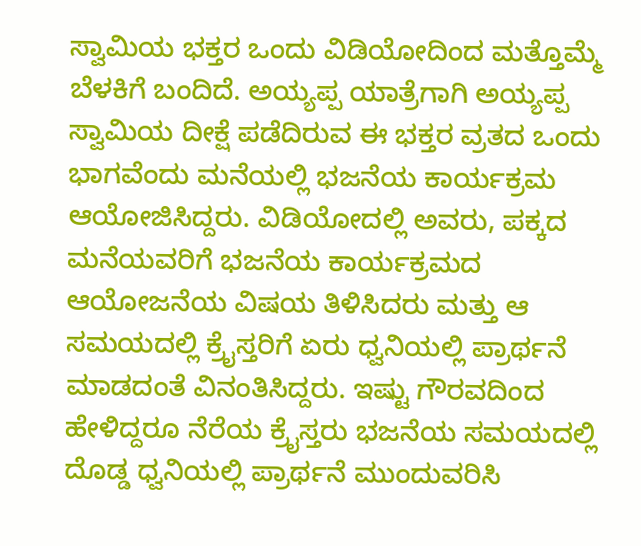ಸ್ವಾಮಿಯ ಭಕ್ತರ ಒಂದು ವಿಡಿಯೋದಿಂದ ಮತ್ತೊಮ್ಮೆ ಬೆಳಕಿಗೆ ಬಂದಿದೆ. ಅಯ್ಯಪ್ಪ ಯಾತ್ರೆಗಾಗಿ ಅಯ್ಯಪ್ಪ ಸ್ವಾಮಿಯ ದೀಕ್ಷೆ ಪಡೆದಿರುವ ಈ ಭಕ್ತರ ವ್ರತದ ಒಂದು ಭಾಗವೆಂದು ಮನೆಯಲ್ಲಿ ಭಜನೆಯ ಕಾರ್ಯಕ್ರಮ ಆಯೋಜಿಸಿದ್ದರು. ವಿಡಿಯೋದಲ್ಲಿ ಅವರು, ಪಕ್ಕದ ಮನೆಯವರಿಗೆ ಭಜನೆಯ ಕಾರ್ಯಕ್ರಮದ ಆಯೋಜನೆಯ ವಿಷಯ ತಿಳಿಸಿದರು ಮತ್ತು ಆ ಸಮಯದಲ್ಲಿ ಕ್ರೈಸ್ತರಿಗೆ ಏರು ಧ್ವನಿಯಲ್ಲಿ ಪ್ರಾರ್ಥನೆ ಮಾಡದಂತೆ ವಿನಂತಿಸಿದ್ದರು. ಇಷ್ಟು ಗೌರವದಿಂದ ಹೇಳಿದ್ದರೂ ನೆರೆಯ ಕ್ರೈಸ್ತರು ಭಜನೆಯ ಸಮಯದಲ್ಲಿ ದೊಡ್ಡ ಧ್ವನಿಯಲ್ಲಿ ಪ್ರಾರ್ಥನೆ ಮುಂದುವರಿಸಿ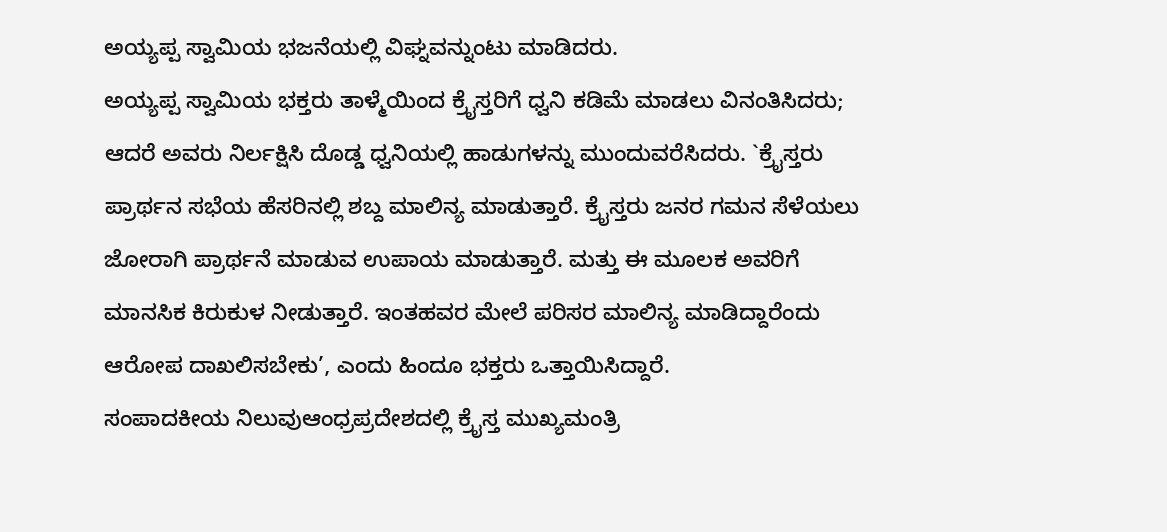ಅಯ್ಯಪ್ಪ ಸ್ವಾಮಿಯ ಭಜನೆಯಲ್ಲಿ ವಿಘ್ನವನ್ನುಂಟು ಮಾಡಿದರು.
ಅಯ್ಯಪ್ಪ ಸ್ವಾಮಿಯ ಭಕ್ತರು ತಾಳ್ಮೆಯಿಂದ ಕ್ರೈಸ್ತರಿಗೆ ಧ್ವನಿ ಕಡಿಮೆ ಮಾಡಲು ವಿನಂತಿಸಿದರು; ಆದರೆ ಅವರು ನಿರ್ಲಕ್ಷಿಸಿ ದೊಡ್ಡ ಧ್ವನಿಯಲ್ಲಿ ಹಾಡುಗಳನ್ನು ಮುಂದುವರೆಸಿದರು. `ಕ್ರೈಸ್ತರು ಪ್ರಾರ್ಥನ ಸಭೆಯ ಹೆಸರಿನಲ್ಲಿ ಶಬ್ದ ಮಾಲಿನ್ಯ ಮಾಡುತ್ತಾರೆ. ಕ್ರೈಸ್ತರು ಜನರ ಗಮನ ಸೆಳೆಯಲು ಜೋರಾಗಿ ಪ್ರಾರ್ಥನೆ ಮಾಡುವ ಉಪಾಯ ಮಾಡುತ್ತಾರೆ. ಮತ್ತು ಈ ಮೂಲಕ ಅವರಿಗೆ ಮಾನಸಿಕ ಕಿರುಕುಳ ನೀಡುತ್ತಾರೆ. ಇಂತಹವರ ಮೇಲೆ ಪರಿಸರ ಮಾಲಿನ್ಯ ಮಾಡಿದ್ದಾರೆಂದು ಆರೋಪ ದಾಖಲಿಸಬೇಕು’, ಎಂದು ಹಿಂದೂ ಭಕ್ತರು ಒತ್ತಾಯಿಸಿದ್ದಾರೆ.
ಸಂಪಾದಕೀಯ ನಿಲುವುಆಂಧ್ರಪ್ರದೇಶದಲ್ಲಿ ಕ್ರೈಸ್ತ ಮುಖ್ಯಮಂತ್ರಿ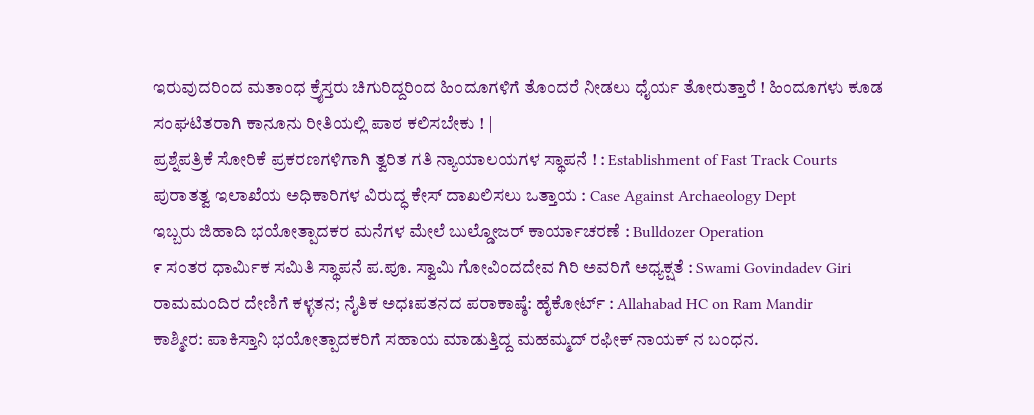ಇರುವುದರಿಂದ ಮತಾಂಧ ಕ್ರೈಸ್ತರು ಚಿಗುರಿದ್ದರಿಂದ ಹಿಂದೂಗಳಿಗೆ ತೊಂದರೆ ನೀಡಲು ಧೈರ್ಯ ತೋರುತ್ತಾರೆ ! ಹಿಂದೂಗಳು ಕೂಡ ಸಂಘಟಿತರಾಗಿ ಕಾನೂನು ರೀತಿಯಲ್ಲಿ ಪಾಠ ಕಲಿಸಬೇಕು ! |
ಪ್ರಶ್ನೆಪತ್ರಿಕೆ ಸೋರಿಕೆ ಪ್ರಕರಣಗಳಿಗಾಗಿ ತ್ವರಿತ ಗತಿ ನ್ಯಾಯಾಲಯಗಳ ಸ್ಥಾಪನೆ ! : Establishment of Fast Track Courts
ಪುರಾತತ್ವ ಇಲಾಖೆಯ ಅಧಿಕಾರಿಗಳ ವಿರುದ್ಧ ಕೇಸ್ ದಾಖಲಿಸಲು ಒತ್ತಾಯ : Case Against Archaeology Dept
ಇಬ್ಬರು ಜಿಹಾದಿ ಭಯೋತ್ಪಾದಕರ ಮನೆಗಳ ಮೇಲೆ ಬುಲ್ಡೋಜರ್ ಕಾರ್ಯಾಚರಣೆ : Bulldozer Operation
೯ ಸಂತರ ಧಾರ್ಮಿಕ ಸಮಿತಿ ಸ್ಥಾಪನೆ ಪ.ಪೂ. ಸ್ವಾಮಿ ಗೋವಿಂದದೇವ ಗಿರಿ ಅವರಿಗೆ ಅಧ್ಯಕ್ಷತೆ : Swami Govindadev Giri
ರಾಮಮಂದಿರ ದೇಣಿಗೆ ಕಳ್ಳತನ; ನೈತಿಕ ಅಧಃಪತನದ ಪರಾಕಾಷ್ಠೆ: ಹೈಕೋರ್ಟ್ : Allahabad HC on Ram Mandir
ಕಾಶ್ಮೀರ: ಪಾಕಿಸ್ತಾನಿ ಭಯೋತ್ಪಾದಕರಿಗೆ ಸಹಾಯ ಮಾಡುತ್ತಿದ್ದ ಮಹಮ್ಮದ್ ರಫೀಕ್ ನಾಯಕ್ ನ ಬಂಧನ.